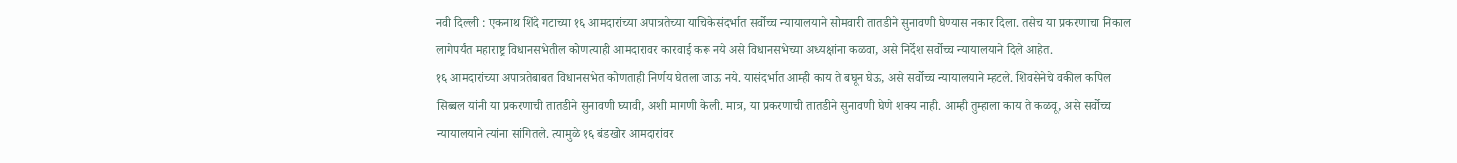नवी दिल्ली : एकनाथ शिंदे गटाच्या १६ आमदारांच्या अपात्रतेच्या याचिकेसंदर्भात सर्वोच्च न्यायालयाने सोमवारी तातडीने सुनावणी घेण्यास नकार दिला. तसेच या प्रकरणाचा निकाल लागेपर्यंत महाराष्ट्र विधानसभेतील कोणत्याही आमदारावर कारवाई करू नये असे विधानसभेच्या अध्यक्षांना कळवा, असे निर्देश सर्वोच्च न्यायालयाने दिले आहेत.
१६ आमदारांच्या अपात्रतेबाबत विधानसभेत कोणताही निर्णय घेतला जाऊ नये. यासंदर्भात आम्ही काय ते बघून घेऊ, असे सर्वोच्च न्यायालयाने म्हटले. शिवसेनेचे वकील कपिल सिब्बल यांनी या प्रकरणाची तातडीने सुनावणी घ्यावी, अशी मागणी केली. मात्र, या प्रकरणाची तातडीने सुनावणी घेणे शक्य नाही. आम्ही तुम्हाला काय ते कळवू, असे सर्वोच्च न्यायालयाने त्यांना सांगितले. त्यामुळे १६ बंडखोर आमदारांवर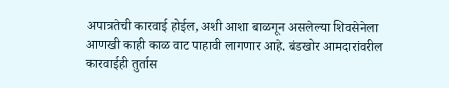अपात्रतेची कारवाई होईल, अशी आशा बाळगून असलेल्या शिवसेनेला आणखी काही काळ वाट पाहावी लागणार आहे. बंडखोर आमदारांवरील कारवाईही तुर्तास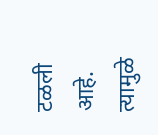टळली आहे. त्यामुळे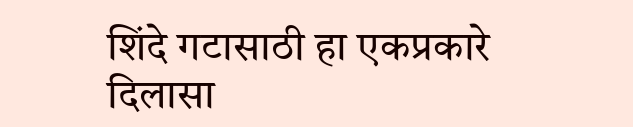शिंदे गटासाठी हा एकप्रकारे दिलासा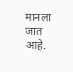मानला जात आहे.